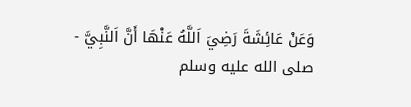وَعَنْ عَائِشَةَ رَضِيَ اَللَّهُ عَنْهَا أَنَّ اَلنَّبِيَّ - صلى الله عليه وسلم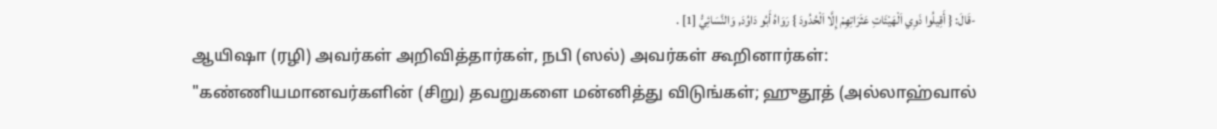-قَالَ: { أَقِيلُوا ذَوِي اَلْهَيْئَاتِ عَثَرَاتِهِمْ إِلَّا اَلْحُدُودَ } رَوَاهُ أَبُو دَاوُدَ, وَالنَّسَائِيُّ [1] .
ஆயிஷா (ரழி) அவர்கள் அறிவித்தார்கள், நபி (ஸல்) அவர்கள் கூறினார்கள்:
"கண்ணியமானவர்களின் (சிறு) தவறுகளை மன்னித்து விடுங்கள்; ஹுதூத் (அல்லாஹ்வால்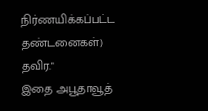நிர்ணயிக்கப்பட்ட தண்டனைகள்) தவிர."
இதை அபூதாவூத்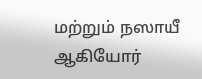மற்றும் நஸாயீ ஆகியோர்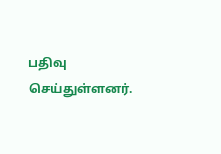பதிவு செய்துள்ளனர்.